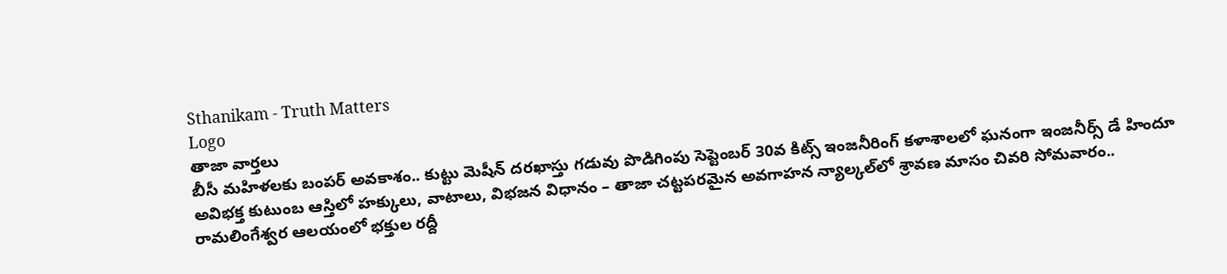Sthanikam - Truth Matters
Logo
తాజా వార్తలు
బీసీ మహిళలకు బంపర్ అవకాశం.. కుట్టు మెషీన్ దరఖాస్తు గడువు పొడిగింపు సెప్టెంబర్ 30వ కిట్స్ ఇంజనీరింగ్ కళాశాలలో ఘనంగా ఇంజనీర్స్ డే హిందూ అవిభక్త కుటుంబ ఆస్తిలో హక్కులు, వాటాలు, విభజన విధానం – తాజా చట్టపరమైన అవగాహన న్యాల్కల్‌లో శ్రావణ మాసం చివరి సోమవారం.. రామలింగేశ్వర ఆలయంలో భక్తుల రద్దీ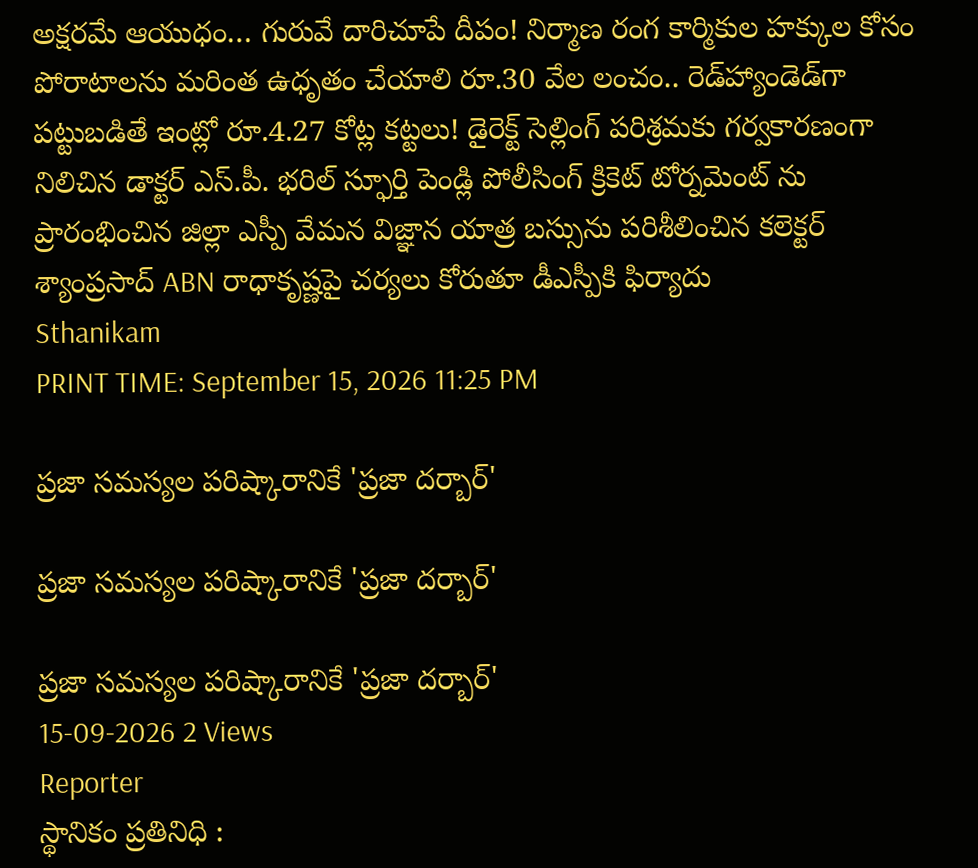అక్షరమే ఆయుధం… గురువే దారిచూపే దీపం! నిర్మాణ రంగ కార్మికుల హక్కుల కోసం పోరాటాలను మరింత ఉధృతం చేయాలి రూ.30 వేల లంచం.. రెడ్‌హ్యాండెడ్‌గా పట్టుబడితే ఇంట్లో రూ.4.27 కోట్ల కట్టలు! డైరెక్ట్ సెల్లింగ్ పరిశ్రమకు గర్వకారణంగా నిలిచిన డాక్టర్ ఎస్.పీ. భరిల్ స్ఫూర్తి పెండ్లి పోలీసింగ్ క్రికెట్ టోర్నమెంట్ ను ప్రారంభించిన జిల్లా ఎస్పీ వేమన విజ్ఞాన యాత్ర బస్సును పరిశీలించిన కలెక్టర్ శ్యాంప్రసాద్ ABN రాధాకృష్ణపై చర్యలు కోరుతూ డీఎస్పీకి ఫిర్యాదు
Sthanikam
PRINT TIME: September 15, 2026 11:25 PM

ప్రజా సమస్యల పరిష్కారానికే 'ప్రజా దర్బార్'

ప్రజా సమస్యల పరిష్కారానికే 'ప్రజా దర్బార్'

ప్రజా సమస్యల పరిష్కారానికే 'ప్రజా దర్బార్'
15-09-2026 2 Views
Reporter
స్థానికం ప్రతినిధి :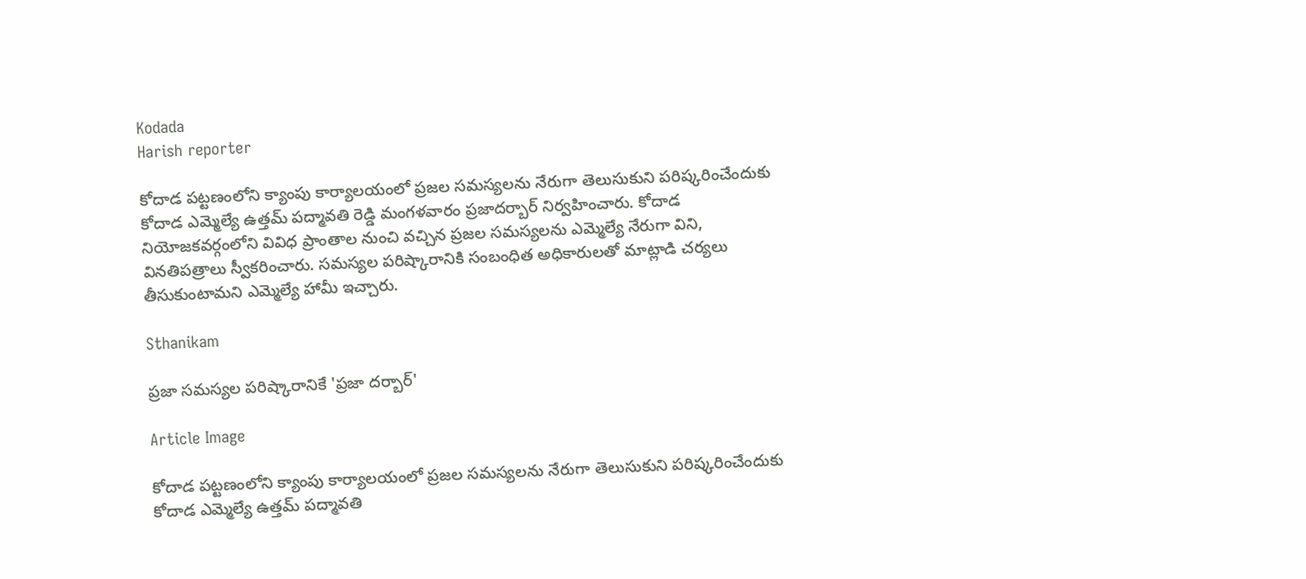Kodada
Harish reporter

కోదాడ పట్టణంలోని క్యాంపు కార్యాలయంలో ప్రజల సమస్యలను నేరుగా తెలుసుకుని పరిష్కరించేందుకు కోదాడ ఎమ్మెల్యే ఉత్తమ్ పద్మావతి రెడ్డి మంగళవారం ప్రజాదర్బార్ నిర్వహించారు. కోదాడ నియోజకవర్గంలోని వివిధ ప్రాంతాల నుంచి వచ్చిన ప్రజల సమస్యలను ఎమ్మెల్యే నేరుగా విని, వినతిపత్రాలు స్వీకరించారు. సమస్యల పరిష్కారానికి సంబంధిత అధికారులతో మాట్లాడి చర్యలు తీసుకుంటామని ఎమ్మెల్యే హామీ ఇచ్చారు.

Sthanikam

ప్రజా సమస్యల పరిష్కారానికే 'ప్రజా దర్బార్'

Article Image

కోదాడ పట్టణంలోని క్యాంపు కార్యాలయంలో ప్రజల సమస్యలను నేరుగా తెలుసుకుని పరిష్కరించేందుకు కోదాడ ఎమ్మెల్యే ఉత్తమ్ పద్మావతి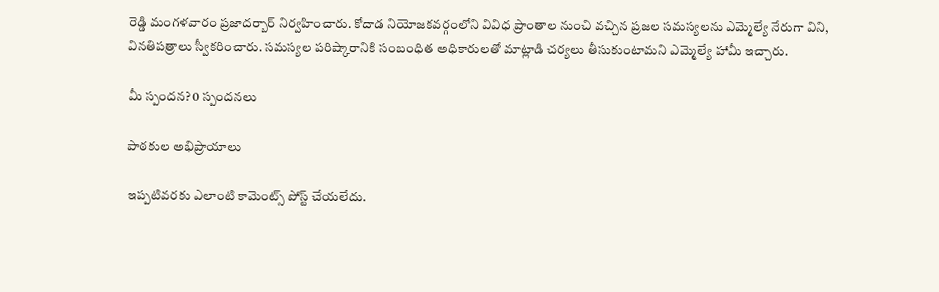రెడ్డి మంగళవారం ప్రజాదర్బార్ నిర్వహించారు. కోదాడ నియోజకవర్గంలోని వివిధ ప్రాంతాల నుంచి వచ్చిన ప్రజల సమస్యలను ఎమ్మెల్యే నేరుగా విని, వినతిపత్రాలు స్వీకరించారు. సమస్యల పరిష్కారానికి సంబంధిత అధికారులతో మాట్లాడి చర్యలు తీసుకుంటామని ఎమ్మెల్యే హామీ ఇచ్చారు.

మీ స్పందన? 0 స్పందనలు

పాఠకుల అభిప్రాయాలు

ఇప్పటివరకు ఎలాంటి కామెంట్స్ పోస్ట్ చేయలేదు.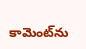కామెంట్‌ను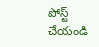పోస్ట్ చేయండి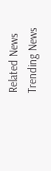Related News
Trending News